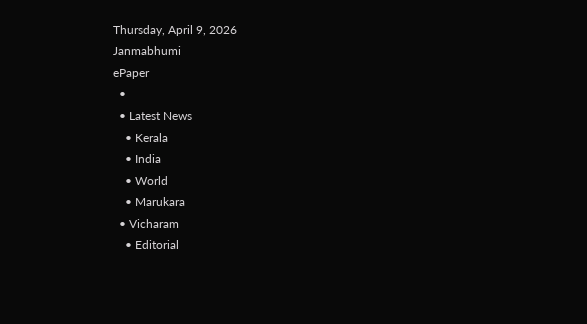Thursday, April 9, 2026
Janmabhumi
ePaper
  •
  • Latest News
    • Kerala
    • India
    • World
    • Marukara
  • Vicharam
    • Editorial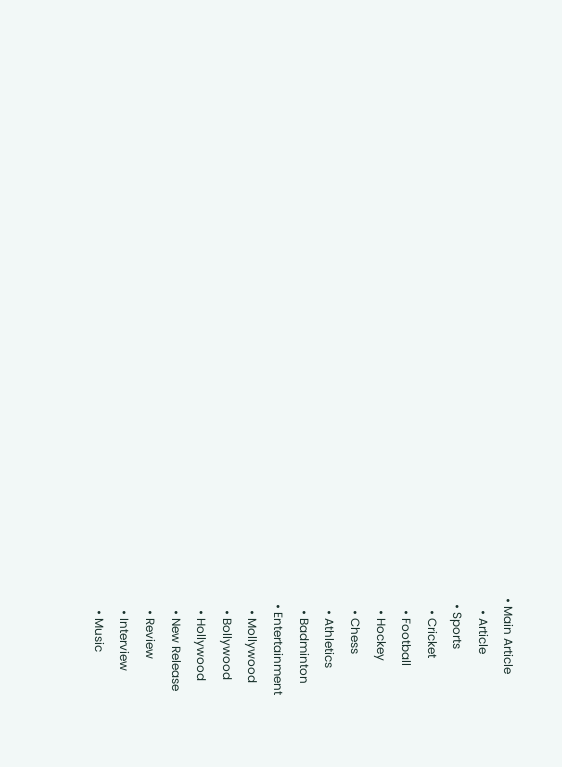• Main Article
    • Article
  • Sports
    • Cricket
    • Football
    • Hockey
    • Chess
    • Athletics
    • Badminton
  • Entertainment
    • Mollywood
    • Bollywood
    • Hollywood
    • New Release
    • Review
    • Interview
    • Music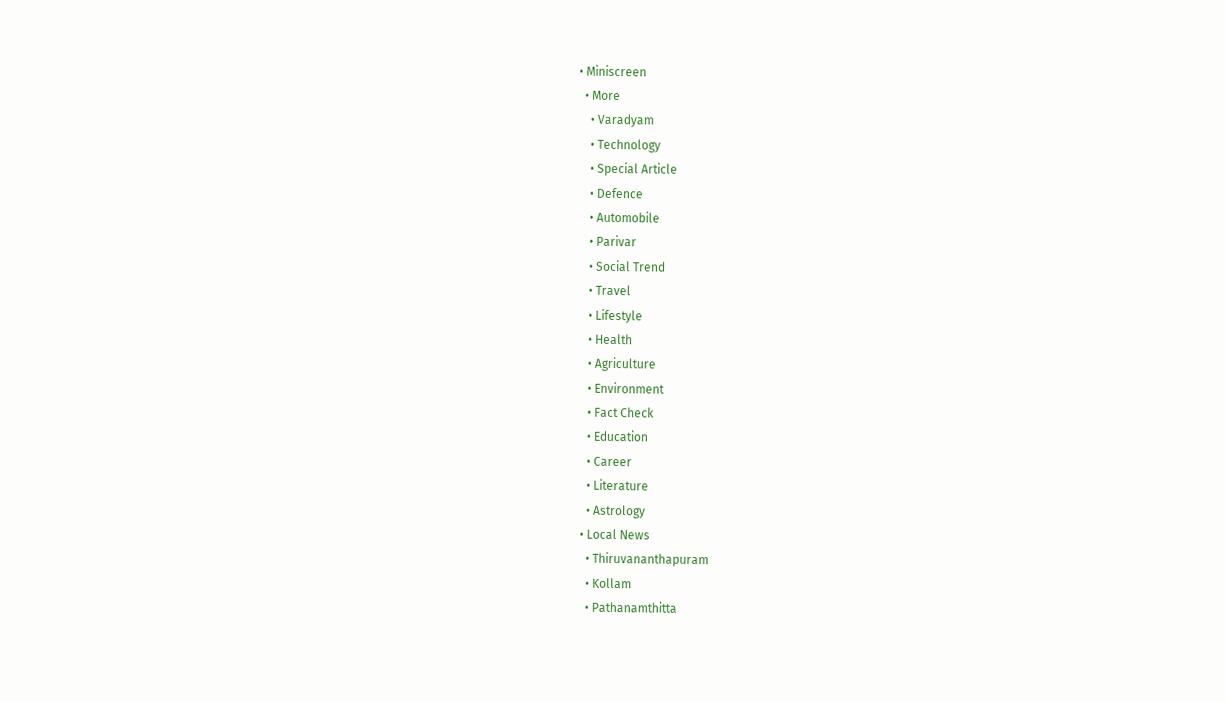• Miniscreen
  • More
    • Varadyam
    • Technology
    • Special Article
    • Defence
    • Automobile
    • Parivar
    • Social Trend
    • Travel
    • Lifestyle
    • Health
    • Agriculture
    • Environment
    • Fact Check
    • Education
    • Career
    • Literature
    • Astrology
  • Local News
    • Thiruvananthapuram
    • Kollam
    • Pathanamthitta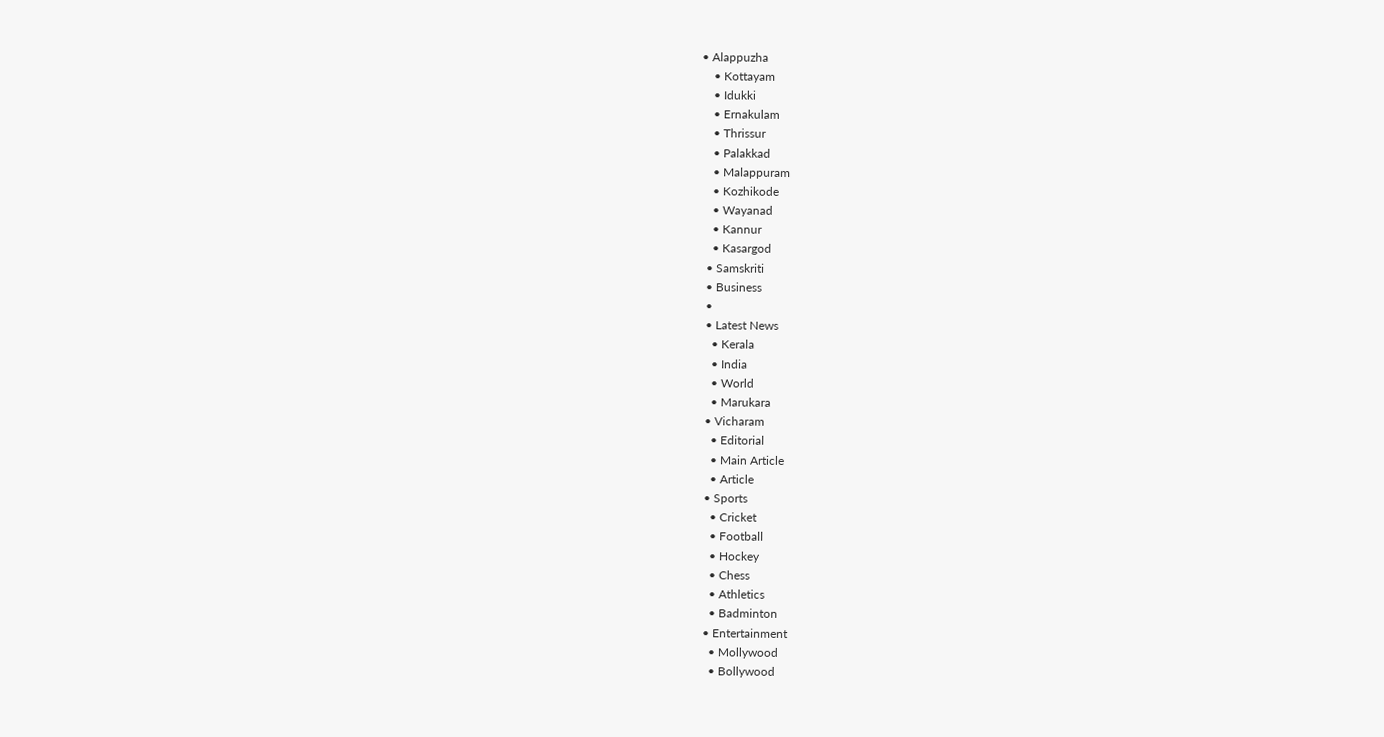• Alappuzha
    • Kottayam
    • Idukki
    • Ernakulam
    • Thrissur
    • Palakkad
    • Malappuram
    • Kozhikode
    • Wayanad
    • Kannur
    • Kasargod
  • Samskriti
  • Business
  •
  • Latest News
    • Kerala
    • India
    • World
    • Marukara
  • Vicharam
    • Editorial
    • Main Article
    • Article
  • Sports
    • Cricket
    • Football
    • Hockey
    • Chess
    • Athletics
    • Badminton
  • Entertainment
    • Mollywood
    • Bollywood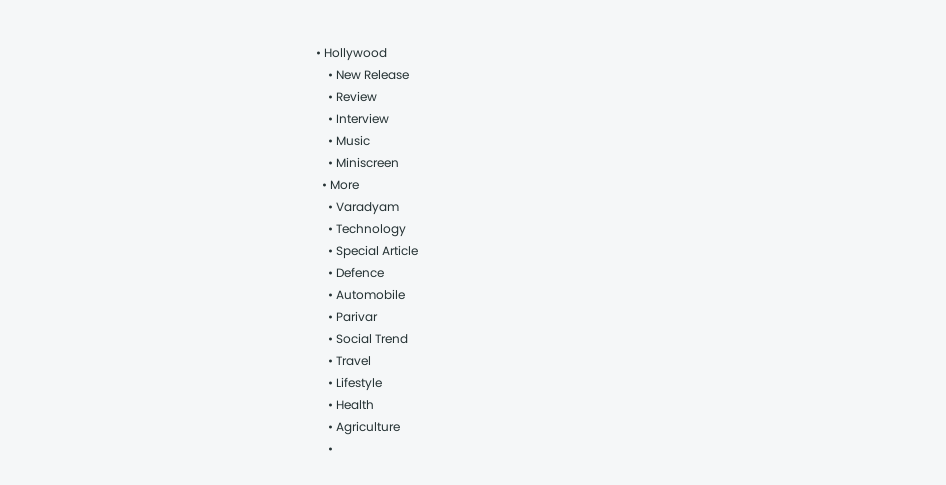• Hollywood
    • New Release
    • Review
    • Interview
    • Music
    • Miniscreen
  • More
    • Varadyam
    • Technology
    • Special Article
    • Defence
    • Automobile
    • Parivar
    • Social Trend
    • Travel
    • Lifestyle
    • Health
    • Agriculture
    •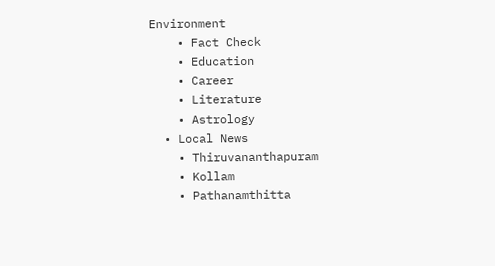Environment
    • Fact Check
    • Education
    • Career
    • Literature
    • Astrology
  • Local News
    • Thiruvananthapuram
    • Kollam
    • Pathanamthitta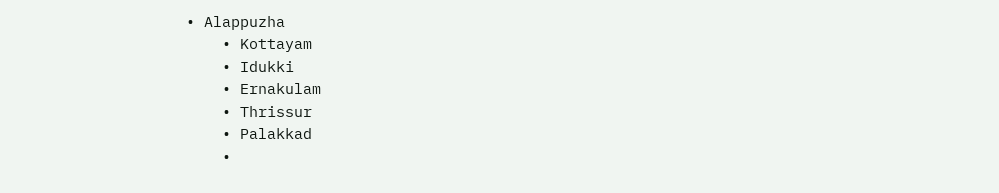• Alappuzha
    • Kottayam
    • Idukki
    • Ernakulam
    • Thrissur
    • Palakkad
    •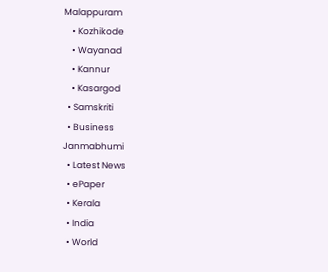Malappuram
    • Kozhikode
    • Wayanad
    • Kannur
    • Kasargod
  • Samskriti
  • Business
Janmabhumi
  • Latest News
  • ePaper
  • Kerala
  • India
  • World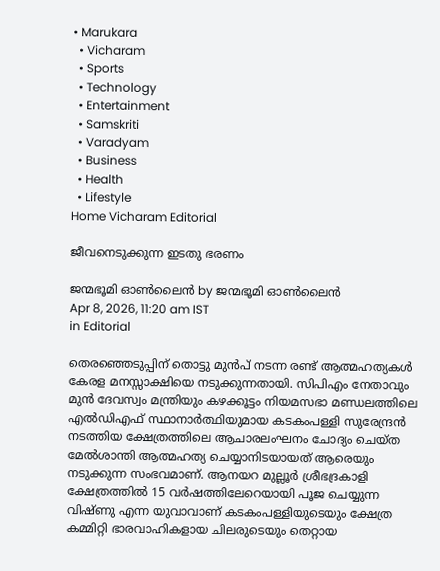• Marukara
  • Vicharam
  • Sports
  • Technology
  • Entertainment
  • Samskriti
  • Varadyam
  • Business
  • Health
  • Lifestyle
Home Vicharam Editorial

ജീവനെടുക്കുന്ന ഇടതു ഭരണം

ജന്മഭൂമി ഓണ്‍ലൈന്‍ by ജന്മഭൂമി ഓണ്‍ലൈന്‍
Apr 8, 2026, 11:20 am IST
in Editorial

തെരഞ്ഞെടുപ്പിന് തൊട്ടു മുന്‍പ് നടന്ന രണ്ട് ആത്മഹത്യകള്‍ കേരള മനസ്സാക്ഷിയെ നടുക്കുന്നതായി. സിപിഎം നേതാവും മുന്‍ ദേവസ്വം മന്ത്രിയും കഴക്കൂട്ടം നിയമസഭാ മണ്ഡലത്തിലെ എല്‍ഡിഎഫ് സ്ഥാനാര്‍ത്ഥിയുമായ കടകംപള്ളി സുരേന്ദ്രന്‍ നടത്തിയ ക്ഷേത്രത്തിലെ ആചാരലംഘനം ചോദ്യം ചെയ്ത മേല്‍ശാന്തി ആത്മഹത്യ ചെയ്യാനിടയായത് ആരെയും നടുക്കുന്ന സംഭവമാണ്. ആനയറ മുല്ലൂര്‍ ശ്രീഭദ്രകാളി ക്ഷേത്രത്തില്‍ 15 വര്‍ഷത്തിലേറെയായി പൂജ ചെയ്യുന്ന വിഷ്ണു എന്ന യുവാവാണ് കടകംപള്ളിയുടെയും ക്ഷേത്ര കമ്മിറ്റി ഭാരവാഹികളായ ചിലരുടെയും തെറ്റായ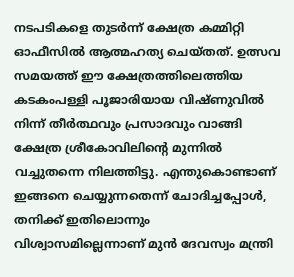നടപടികളെ തുടര്‍ന്ന് ക്ഷേത്ര കമ്മിറ്റി ഓഫീസില്‍ ആത്മഹത്യ ചെയ്തത്. ഉത്സവ സമയത്ത് ഈ ക്ഷേത്രത്തിലെത്തിയ കടകംപള്ളി പൂജാരിയായ വിഷ്ണുവില്‍ നിന്ന് തീര്‍ത്ഥവും പ്രസാദവും വാങ്ങി ക്ഷേത്ര ശ്രീകോവിലിന്റെ മുന്നില്‍ വച്ചുതന്നെ നിലത്തിട്ടു. എന്തുകൊണ്ടാണ് ഇങ്ങനെ ചെയ്യുന്നതെന്ന് ചോദിച്ചപ്പോള്‍, തനിക്ക് ഇതിലൊന്നും വിശ്വാസമില്ലെന്നാണ് മുന്‍ ദേവസ്വം മന്ത്രി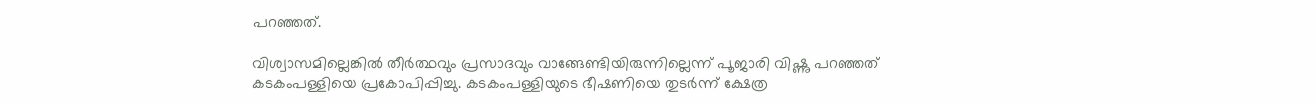പറഞ്ഞത്.

വിശ്വാസമില്ലെങ്കില്‍ തീര്‍ത്ഥവും പ്രസാദവും വാങ്ങേണ്ടിയിരുന്നില്ലെന്ന് പൂജാരി വിഷ്ണു പറഞ്ഞത് കടകംപള്ളിയെ പ്രകോപിപ്പിച്ചു. കടകംപള്ളിയുടെ ഭീഷണിയെ തുടര്‍ന്ന് ക്ഷേത്ര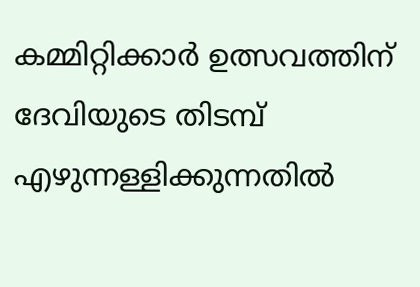കമ്മിറ്റിക്കാര്‍ ഉത്സവത്തിന് ദേവിയുടെ തിടമ്പ് എഴുന്നള്ളിക്കുന്നതില്‍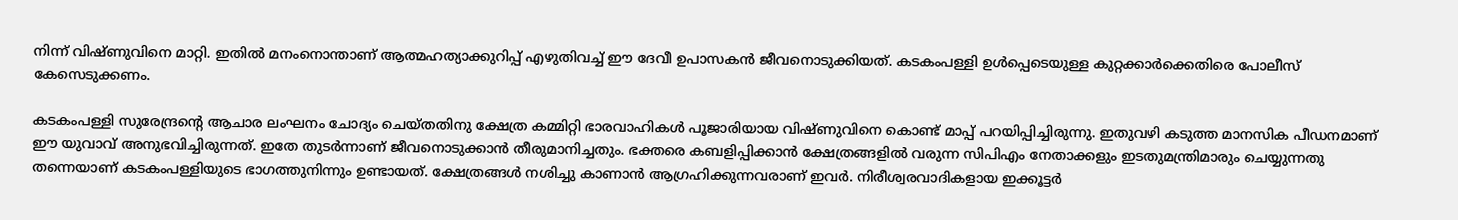നിന്ന് വിഷ്ണുവിനെ മാറ്റി. ഇതില്‍ മനംനൊന്താണ് ആത്മഹത്യാക്കുറിപ്പ് എഴുതിവച്ച് ഈ ദേവീ ഉപാസകന്‍ ജീവനൊടുക്കിയത്. കടകംപള്ളി ഉള്‍പ്പെടെയുള്ള കുറ്റക്കാര്‍ക്കെതിരെ പോലീസ് കേസെടുക്കണം.

കടകംപള്ളി സുരേന്ദ്രന്റെ ആചാര ലംഘനം ചോദ്യം ചെയ്തതിനു ക്ഷേത്ര കമ്മിറ്റി ഭാരവാഹികള്‍ പൂജാരിയായ വിഷ്ണുവിനെ കൊണ്ട് മാപ്പ് പറയിപ്പിച്ചിരുന്നു. ഇതുവഴി കടുത്ത മാനസിക പീഡനമാണ് ഈ യുവാവ് അനുഭവിച്ചിരുന്നത്. ഇതേ തുടര്‍ന്നാണ് ജീവനൊടുക്കാന്‍ തീരുമാനിച്ചതും. ഭക്തരെ കബളിപ്പിക്കാന്‍ ക്ഷേത്രങ്ങളില്‍ വരുന്ന സിപിഎം നേതാക്കളും ഇടതുമന്ത്രിമാരും ചെയ്യുന്നതു തന്നെയാണ് കടകംപള്ളിയുടെ ഭാഗത്തുനിന്നും ഉണ്ടായത്. ക്ഷേത്രങ്ങള്‍ നശിച്ചു കാണാന്‍ ആഗ്രഹിക്കുന്നവരാണ് ഇവര്‍. നിരീശ്വരവാദികളായ ഇക്കൂട്ടര്‍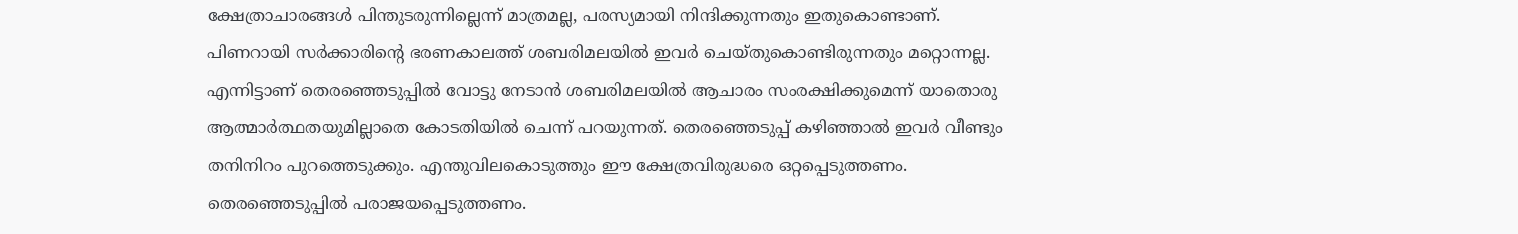ക്ഷേത്രാചാരങ്ങള്‍ പിന്തുടരുന്നില്ലെന്ന് മാത്രമല്ല, പരസ്യമായി നിന്ദിക്കുന്നതും ഇതുകൊണ്ടാണ്. പിണറായി സര്‍ക്കാരിന്റെ ഭരണകാലത്ത് ശബരിമലയില്‍ ഇവര്‍ ചെയ്തുകൊണ്ടിരുന്നതും മറ്റൊന്നല്ല. എന്നിട്ടാണ് തെരഞ്ഞെടുപ്പില്‍ വോട്ടു നേടാന്‍ ശബരിമലയില്‍ ആചാരം സംരക്ഷിക്കുമെന്ന് യാതൊരു ആത്മാര്‍ത്ഥതയുമില്ലാതെ കോടതിയില്‍ ചെന്ന് പറയുന്നത്. തെരഞ്ഞെടുപ്പ് കഴിഞ്ഞാല്‍ ഇവര്‍ വീണ്ടും തനിനിറം പുറത്തെടുക്കും. എന്തുവിലകൊടുത്തും ഈ ക്ഷേത്രവിരുദ്ധരെ ഒറ്റപ്പെടുത്തണം. തെരഞ്ഞെടുപ്പില്‍ പരാജയപ്പെടുത്തണം.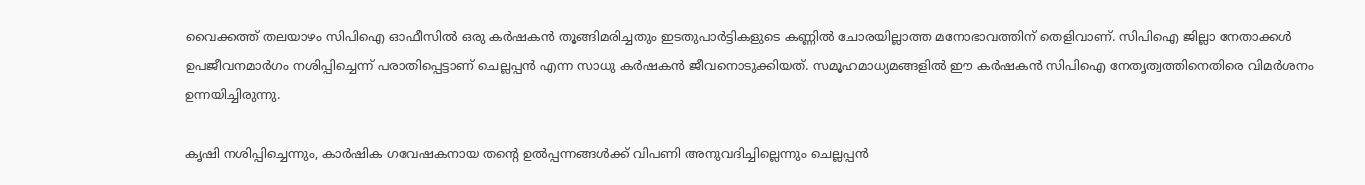വൈക്കത്ത് തലയാഴം സിപിഐ ഓഫീസില്‍ ഒരു കര്‍ഷകന്‍ തൂങ്ങിമരിച്ചതും ഇടതുപാര്‍ട്ടികളുടെ കണ്ണില്‍ ചോരയില്ലാത്ത മനോഭാവത്തിന് തെളിവാണ്. സിപിഐ ജില്ലാ നേതാക്കള്‍ ഉപജീവനമാര്‍ഗം നശിപ്പിച്ചെന്ന് പരാതിപ്പെട്ടാണ് ചെല്ലപ്പന്‍ എന്ന സാധു കര്‍ഷകന്‍ ജീവനൊടുക്കിയത്. സമൂഹമാധ്യമങ്ങളില്‍ ഈ കര്‍ഷകന്‍ സിപിഐ നേതൃത്വത്തിനെതിരെ വിമര്‍ശനം ഉന്നയിച്ചിരുന്നു.

കൃഷി നശിപ്പിച്ചെന്നും, കാര്‍ഷിക ഗവേഷകനായ തന്റെ ഉല്‍പ്പന്നങ്ങള്‍ക്ക് വിപണി അനുവദിച്ചില്ലെന്നും ചെല്ലപ്പന്‍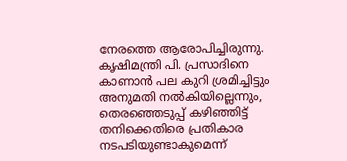നേരത്തെ ആരോപിച്ചിരുന്നു. കൃഷിമന്ത്രി പി. പ്രസാദിനെ കാണാന്‍ പല കുറി ശ്രമിച്ചിട്ടും അനുമതി നല്‍കിയില്ലെന്നും, തെരഞ്ഞെടുപ്പ് കഴിഞ്ഞിട്ട് തനിക്കെതിരെ പ്രതികാര നടപടിയുണ്ടാകുമെന്ന്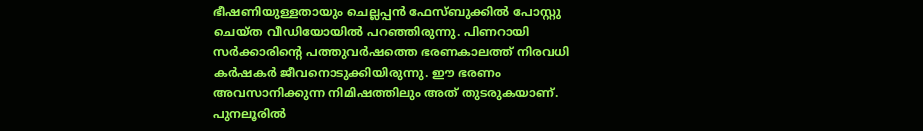ഭീഷണിയുള്ളതായും ചെല്ലപ്പന്‍ ഫേസ്ബുക്കില്‍ പോസ്റ്റു ചെയ്ത വീഡിയോയില്‍ പറഞ്ഞിരുന്നു. പിണറായി സര്‍ക്കാരിന്റെ പത്തുവര്‍ഷത്തെ ഭരണകാലത്ത് നിരവധി കര്‍ഷകര്‍ ജീവനൊടുക്കിയിരുന്നു. ഈ ഭരണം അവസാനിക്കുന്ന നിമിഷത്തിലും അത് തുടരുകയാണ്. പുനലൂരില്‍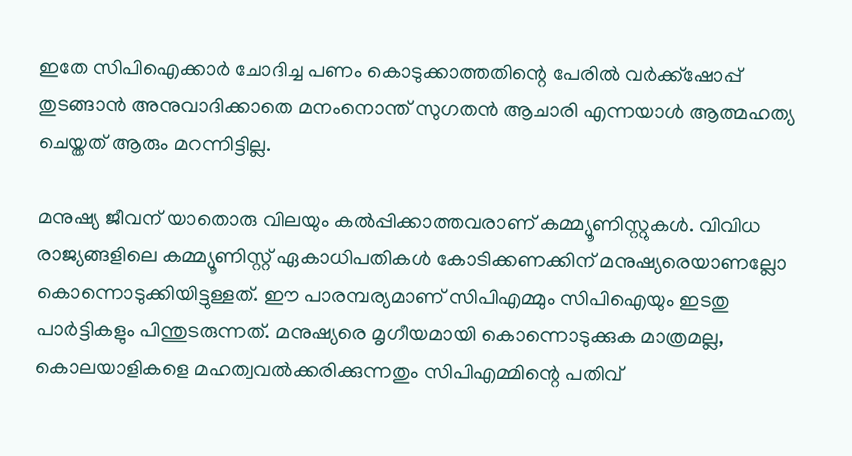ഇതേ സിപിഐക്കാര്‍ ചോദിച്ച പണം കൊടുക്കാത്തതിന്റെ പേരില്‍ വര്‍ക്ക്‌ഷോപ്പ് തുടങ്ങാന്‍ അനുവാദിക്കാതെ മനംനൊന്ത് സുഗതന്‍ ആചാരി എന്നയാള്‍ ആത്മഹത്യ ചെയ്തത് ആരും മറന്നിട്ടില്ല.

മനുഷ്യ ജീവന് യാതൊരു വിലയും കല്‍പ്പിക്കാത്തവരാണ് കമ്മ്യൂണിസ്റ്റുകള്‍. വിവിധ രാജ്യങ്ങളിലെ കമ്മ്യൂണിസ്റ്റ് ഏകാധിപതികള്‍ കോടിക്കണക്കിന് മനുഷ്യരെയാണല്ലോ കൊന്നൊടുക്കിയിട്ടുള്ളത്. ഈ പാരമ്പര്യമാണ് സിപിഎമ്മും സിപിഐയും ഇടതു പാര്‍ട്ടികളും പിന്തുടരുന്നത്. മനുഷ്യരെ മൃഗീയമായി കൊന്നൊടുക്കുക മാത്രമല്ല, കൊലയാളികളെ മഹത്വവല്‍ക്കരിക്കുന്നതും സിപിഎമ്മിന്റെ പതിവ്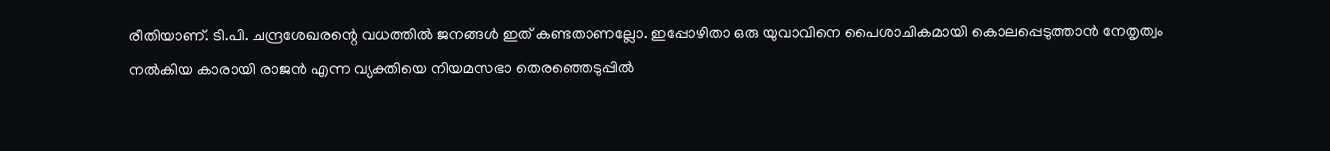രീതിയാണ്. ടി.പി. ചന്ദ്രശേഖരന്റെ വധത്തില്‍ ജനങ്ങള്‍ ഇത് കണ്ടതാണല്ലോ. ഇപ്പോഴിതാ ഒരു യുവാവിനെ പൈശാചികമായി കൊലപ്പെടുത്താന്‍ നേതൃത്വം നല്‍കിയ കാരായി രാജന്‍ എന്ന വ്യക്തിയെ നിയമസഭാ തെരഞ്ഞെടുപ്പില്‍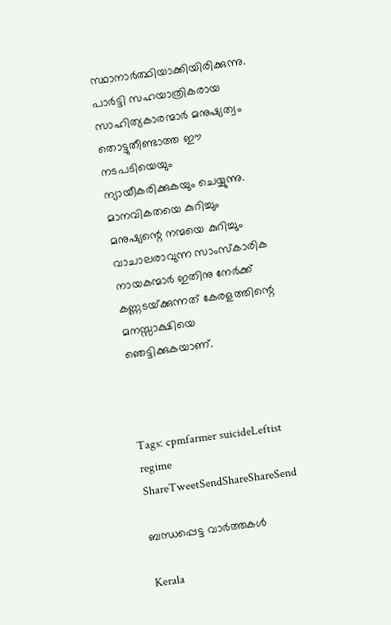സ്ഥാനാര്‍ത്ഥിയാക്കിയിരിക്കുന്നു. പാര്‍ട്ടി സഹയാത്രികരായ സാഹിത്യകാരന്മാര്‍ മനുഷ്യത്വം തൊട്ടുതീണ്ടാത്ത ഈ നടപടിയെയും ന്യായീകരിക്കുകയും ചെയ്യുന്നു. മാനവികതയെ കുറിച്ചും മനുഷ്യന്റെ നന്മയെ കുറിച്ചും വാചാലരാവുന്ന സാംസ്‌കാരിക നായകന്മാര്‍ ഇതിനു നേര്‍ക്ക് കണ്ണടയ്‌ക്കുന്നത് കേരളത്തിന്റെ മനസ്സാക്ഷിയെ ഞെട്ടിക്കുകയാണ്.



Tags: cpmfarmer suicideLeftist regime
ShareTweetSendShareShareSend

ബന്ധപ്പെട്ട വാര്‍ത്തകള്‍

Kerala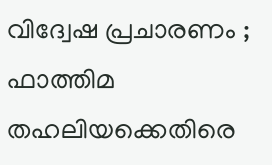വിദ്വേഷ പ്രചാരണം ; ഫാത്തിമ തഹലിയക്കെതിരെ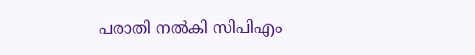പരാതി നല്‍കി സിപിഎം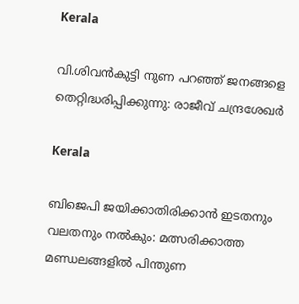Kerala

വി.ശിവന്‍കുട്ടി നുണ പറഞ്ഞ് ജനങ്ങളെ തെറ്റിദ്ധരിപ്പിക്കുന്നു: രാജീവ് ചന്ദ്രശേഖര്‍

Kerala

ബിജെപി ജയിക്കാതിരിക്കാൻ ഇടതനും വലതനും നൽകും: മത്സരിക്കാത്ത മണ്ഡലങ്ങളിൽ പിന്തുണ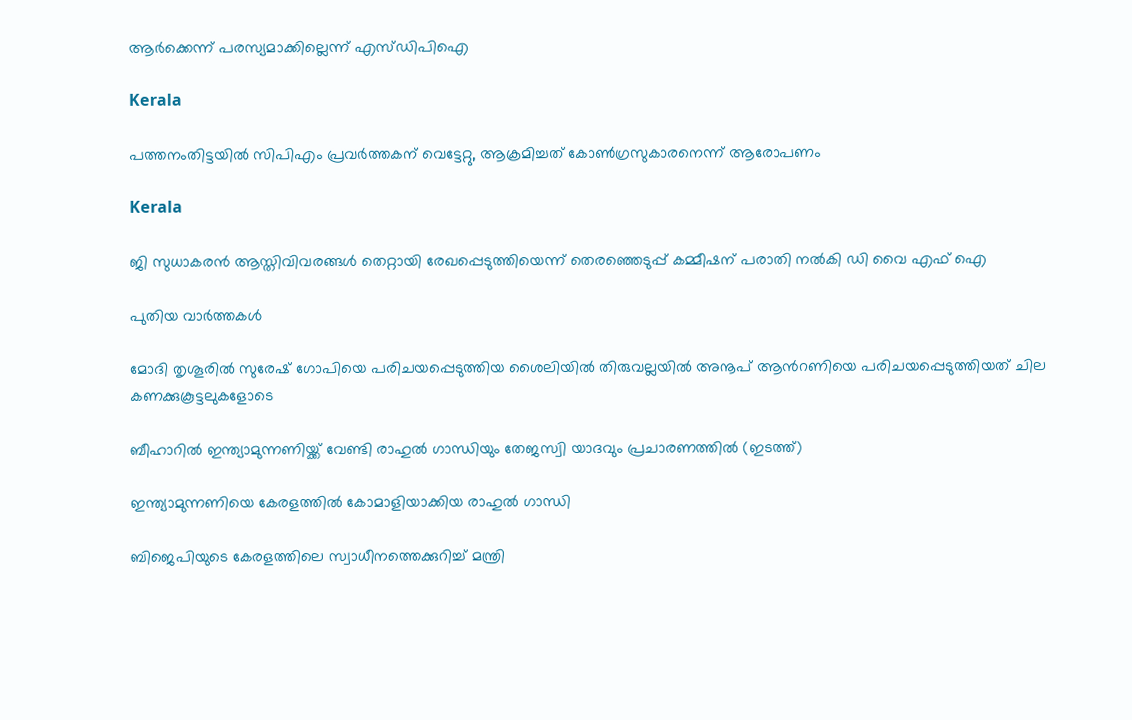ആർക്കെന്ന് പരസ്യമാക്കില്ലെന്ന് എസ്ഡിപിഐ

Kerala

പത്തനംതിട്ടയില്‍ സിപിഎം പ്രവര്‍ത്തകന് വെട്ടേറ്റു, ആക്രമിച്ചത് കോണ്‍ഗ്രസുകാരനെന്ന് ആരോപണം

Kerala

ജി സുധാകരന്‍ ആസ്തിവിവരങ്ങള്‍ തെറ്റായി രേഖപ്പെടുത്തിയെന്ന് തെരഞ്ഞെടുപ്പ് കമ്മീഷന് പരാതി നല്‍കി ഡി വൈ എഫ് ഐ

പുതിയ വാര്‍ത്തകള്‍

മോദി തൃശൂരില്‍ സുരേഷ് ഗോപിയെ പരിചയപ്പെടുത്തിയ ശൈലിയില്‍ തിരുവല്ലയില്‍ അനൂപ് ആന്‍റണിയെ പരിചയപ്പെടുത്തിയത് ചില കണക്കുകൂട്ടലുകളോടെ

ബീഹാറില്‍ ഇന്ത്യാമുന്നണിയ്ക്ക് വേണ്ടി രാഹുല്‍ ഗാന്ധിയും തേജസ്വി യാദവും പ്രചാരണത്തില്‍ (ഇടത്ത്)

ഇന്ത്യാമുന്നണിയെ കേരളത്തില്‍ കോമാളിയാക്കിയ രാഹുല്‍ ഗാന്ധി

ബിജെപിയുടെ കേരളത്തിലെ സ്വാധീനത്തെക്കുറിച്ച് മന്ത്രി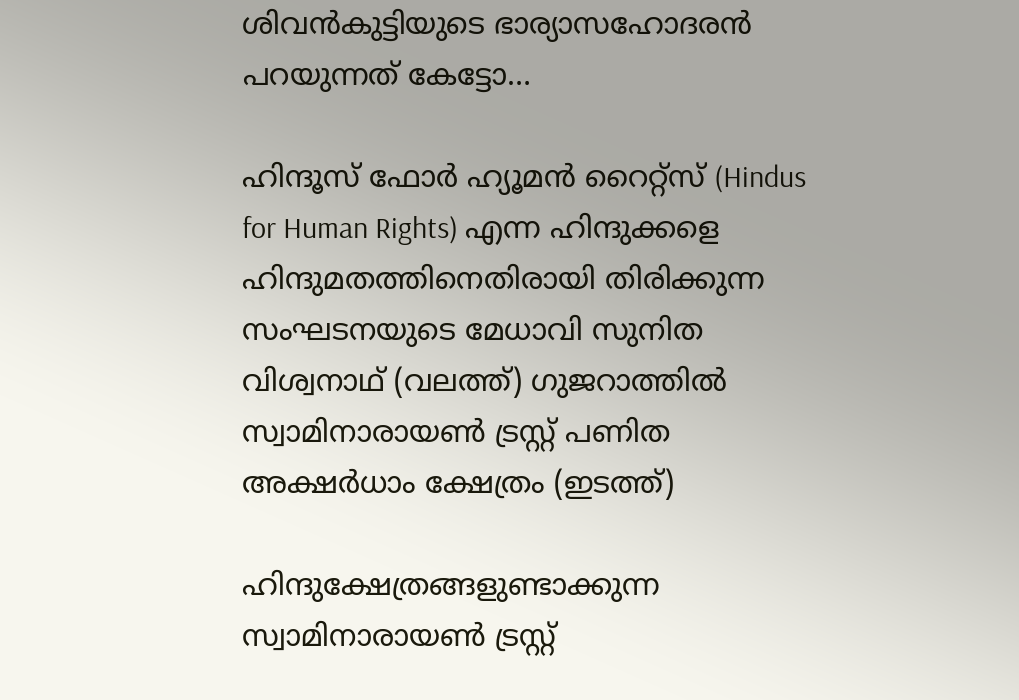ശിവന്‍കുട്ടിയുടെ ഭാര്യാസഹോദരന്‍ പറയുന്നത് കേട്ടോ…

ഹിന്ദൂസ് ഫോര്‍ ഹ്യൂമന്‍ റൈറ്റ്സ് (Hindus for Human Rights) എന്ന ഹിന്ദുക്കളെ ഹിന്ദുമതത്തിനെതിരായി തിരിക്കുന്ന സംഘടനയുടെ മേധാവി സുനിത വിശ്വനാഥ് (വലത്ത്) ഗുജറാത്തില്‍ സ്വാമിനാരായണ്‍ ട്രസ്റ്റ് പണിത അക്ഷര്‍ധാം ക്ഷേത്രം (ഇടത്ത്)

ഹിന്ദുക്ഷേത്രങ്ങളുണ്ടാക്കുന്ന സ്വാമിനാരായണ്‍ ട്രസ്റ്റ്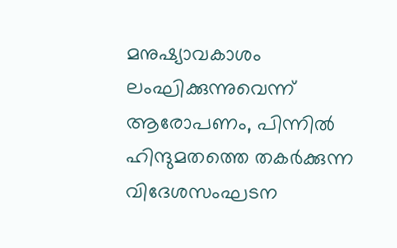മനുഷ്യാവകാശം ലംഘിക്കുന്നുവെന്ന് ആരോപണം, പിന്നില്‍ ഹിന്ദുമതത്തെ തകര്‍ക്കുന്ന വിദേശസംഘടന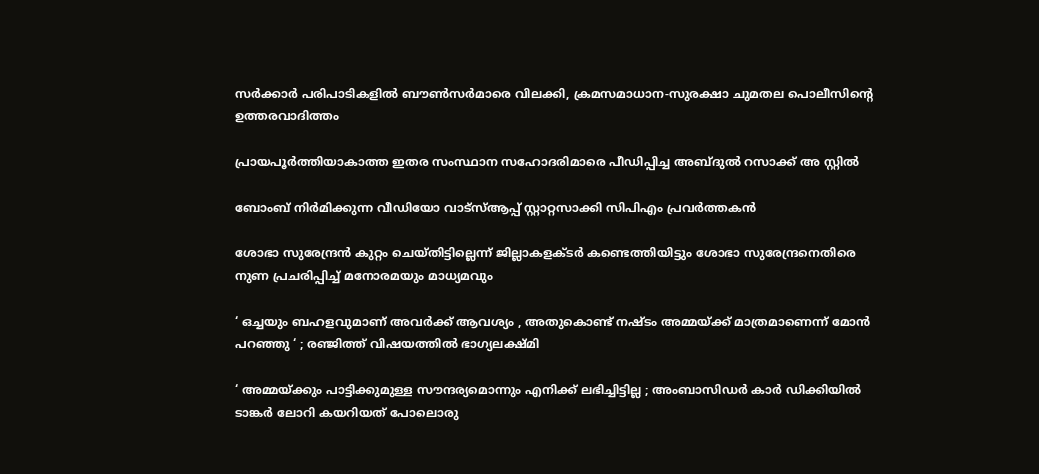സര്‍ക്കാര്‍ പരിപാടികളില്‍ ബൗണ്‍സര്‍മാരെ വിലക്കി, ക്രമസമാധാന-സുരക്ഷാ ചുമതല പൊലീസിന്റെ ഉത്തരവാദിത്തം

പ്രായപൂര്‍ത്തിയാകാത്ത ഇതര സംസ്ഥാന സഹോദരിമാരെ പീഡിപ്പിച്ച അബ്ദുല്‍ റസാക്ക് അ സ്റ്റില്‍

ബോംബ് നിര്‍മിക്കുന്ന വീഡിയോ വാട്‌സ്ആപ്പ് സ്റ്റാറ്റസാക്കി സിപിഎം പ്രവര്‍ത്തകന്‍

ശോഭാ സുരേന്ദ്രന്‍ കുറ്റം ചെയ്തിട്ടില്ലെന്ന് ജില്ലാകളക്ടര്‍ കണ്ടെത്തിയിട്ടും ശോഭാ സുരേന്ദ്രനെതിരെ നുണ പ്രചരിപ്പിച്ച് മനോരമയും മാധ്യമവും

‘ ഒച്ചയും ബഹളവുമാണ് അവർക്ക് ആവശ്യം , അതുകൊണ്ട് നഷ്ടം അമ്മയ്‌ക്ക് മാത്രമാണെന്ന് മോൻ പറഞ്ഞു ‘ ; രഞ്ജിത്ത് വിഷയത്തിൽ ഭാഗ്യലക്ഷ്മി

‘ അമ്മയ്‌ക്കും പാട്ടിക്കുമുള്ള സൗന്ദര്യമൊന്നും എനിക്ക് ലഭിച്ചിട്ടില്ല ; അംബാസിഡർ‌ കാർ ഡിക്കിയിൽ ടാങ്കർ ലോറി കയറിയത് പോലൊരു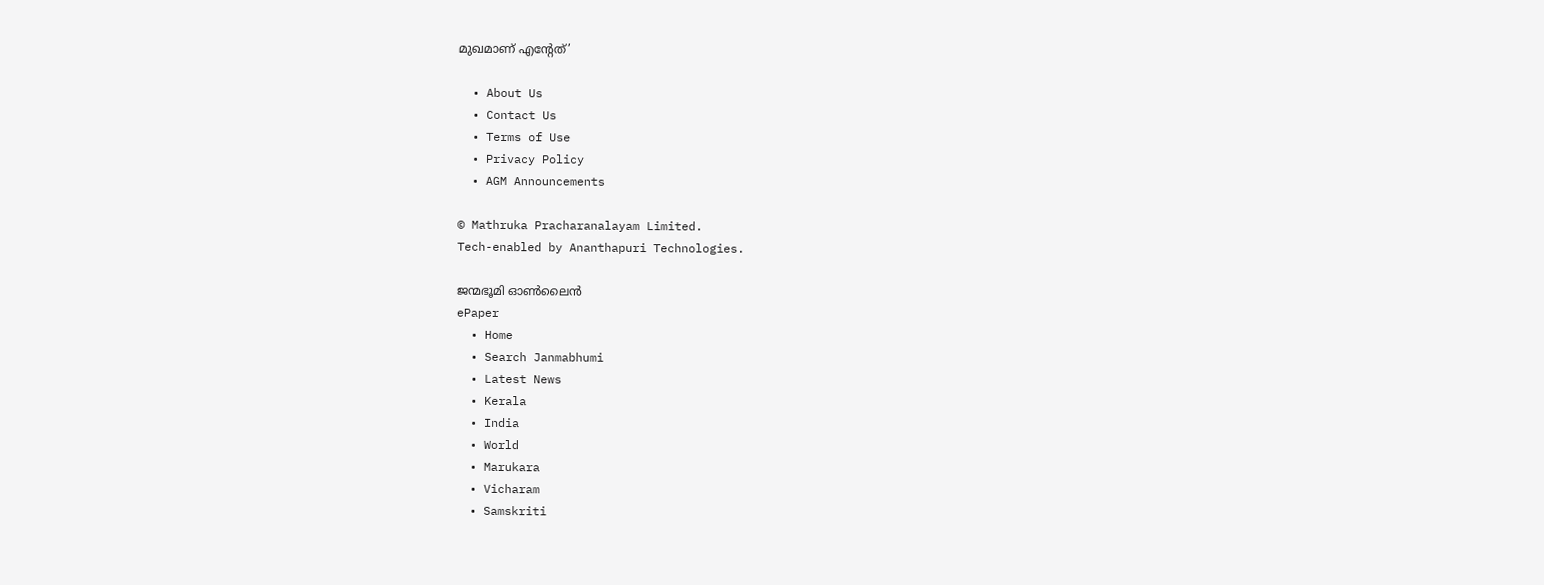മുഖമാണ് എന്റേത്’

  • About Us
  • Contact Us
  • Terms of Use
  • Privacy Policy
  • AGM Announcements

© Mathruka Pracharanalayam Limited.
Tech-enabled by Ananthapuri Technologies.

ജന്മഭൂമി ഓണ്‍ലൈന്‍
ePaper
  • Home
  • Search Janmabhumi
  • Latest News
  • Kerala
  • India
  • World
  • Marukara
  • Vicharam
  • Samskriti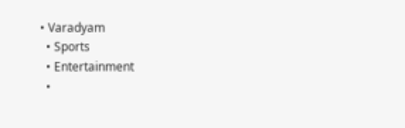• Varadyam
  • Sports
  • Entertainment
  •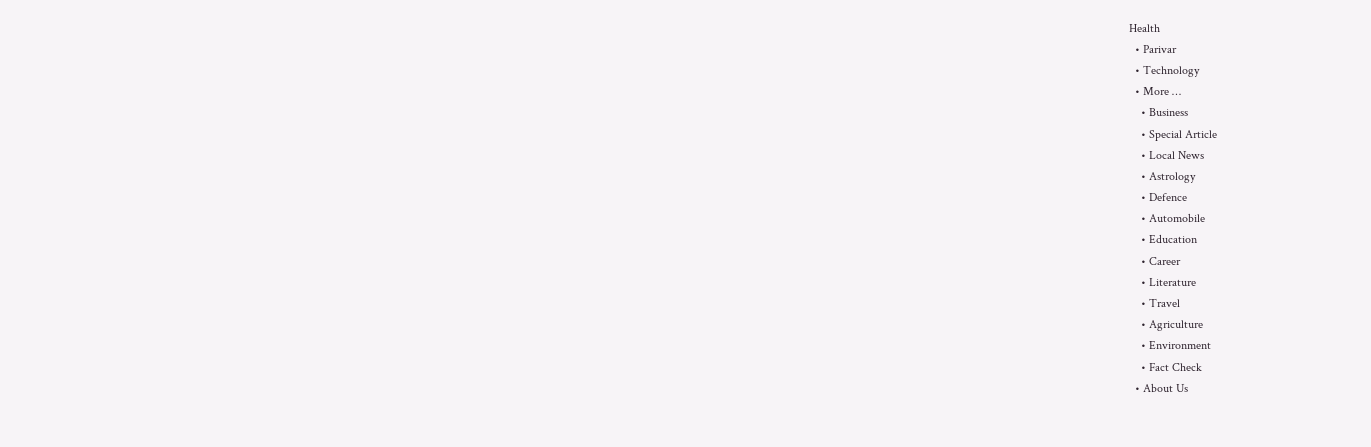Health
  • Parivar
  • Technology
  • More …
    • Business
    • Special Article
    • Local News
    • Astrology
    • Defence
    • Automobile
    • Education
    • Career
    • Literature
    • Travel
    • Agriculture
    • Environment
    • Fact Check
  • About Us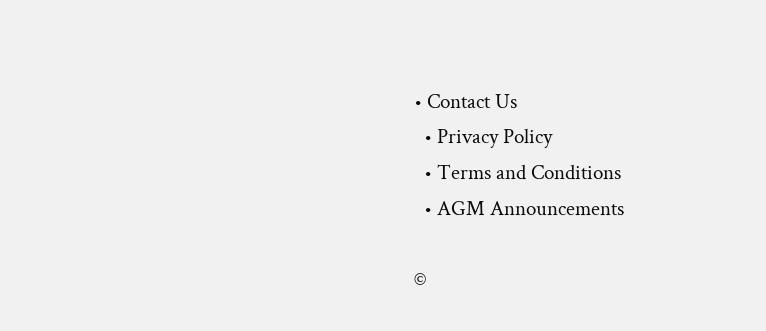• Contact Us
  • Privacy Policy
  • Terms and Conditions
  • AGM Announcements

©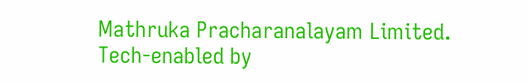Mathruka Pracharanalayam Limited.
Tech-enabled by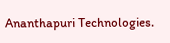Ananthapuri Technologies.